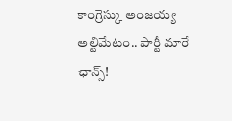కాంగ్రెస్కు అంజయ్య అల్టిమేటం.. పార్టీ మారే ఛాన్స్!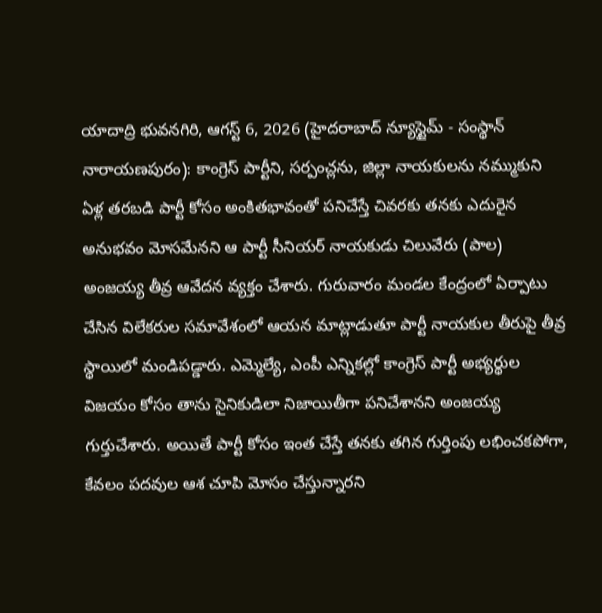యాదాద్రి భువనగిరి, ఆగస్ట్ 6, 2026 (హైదరాబాద్ న్యూస్టైమ్ - సంస్థాన్ నారాయణపురం): కాంగ్రెస్ పార్టీని, సర్పంచ్లను, జిల్లా నాయకులను నమ్ముకుని ఏళ్ల తరబడి పార్టీ కోసం అంకితభావంతో పనిచేస్తే చివరకు తనకు ఎదురైన అనుభవం మోసమేనని ఆ పార్టీ సీనియర్ నాయకుడు చిలువేరు (పాల) అంజయ్య తీవ్ర ఆవేదన వ్యక్తం చేశారు. గురువారం మండల కేంద్రంలో ఏర్పాటు చేసిన విలేకరుల సమావేశంలో ఆయన మాట్లాడుతూ పార్టీ నాయకుల తీరుపై తీవ్ర స్థాయిలో మండిపడ్డారు. ఎమ్మెల్యే, ఎంపీ ఎన్నికల్లో కాంగ్రెస్ పార్టీ అభ్యర్థుల విజయం కోసం తాను సైనికుడిలా నిజాయితీగా పనిచేశానని అంజయ్య గుర్తుచేశారు. అయితే పార్టీ కోసం ఇంత చేస్తే తనకు తగిన గుర్తింపు లభించకపోగా, కేవలం పదవుల ఆశ చూపి మోసం చేస్తున్నారని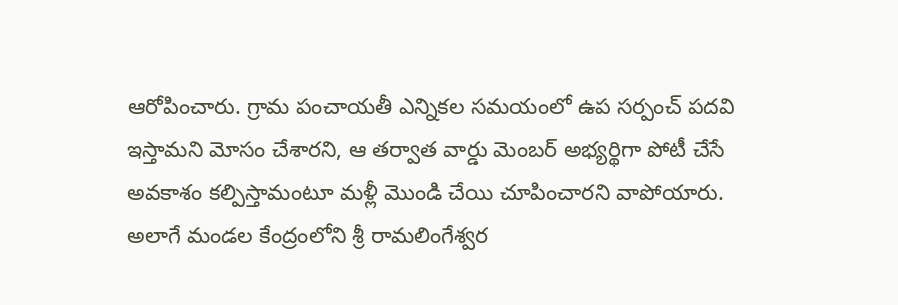ఆరోపించారు. గ్రామ పంచాయతీ ఎన్నికల సమయంలో ఉప సర్పంచ్ పదవి ఇస్తామని మోసం చేశారని, ఆ తర్వాత వార్డు మెంబర్ అభ్యర్థిగా పోటీ చేసే అవకాశం కల్పిస్తామంటూ మళ్లీ మొండి చేయి చూపించారని వాపోయారు. అలాగే మండల కేంద్రంలోని శ్రీ రామలింగేశ్వర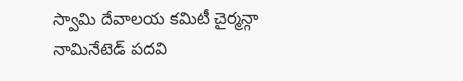స్వామి దేవాలయ కమిటీ చైర్మన్గా నామినేటెడ్ పదవి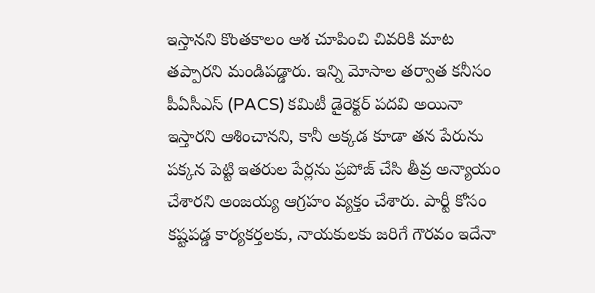ఇస్తానని కొంతకాలం ఆశ చూపించి చివరికి మాట తప్పారని మండిపడ్డారు. ఇన్ని మోసాల తర్వాత కనీసం పీఏసీఎస్ (PACS) కమిటీ డైరెక్టర్ పదవి అయినా ఇస్తారని ఆశించానని, కానీ అక్కడ కూడా తన పేరును పక్కన పెట్టి ఇతరుల పేర్లను ప్రపోజ్ చేసి తీవ్ర అన్యాయం చేశారని అంజయ్య ఆగ్రహం వ్యక్తం చేశారు. పార్టీ కోసం కష్టపడ్డ కార్యకర్తలకు, నాయకులకు జరిగే గౌరవం ఇదేనా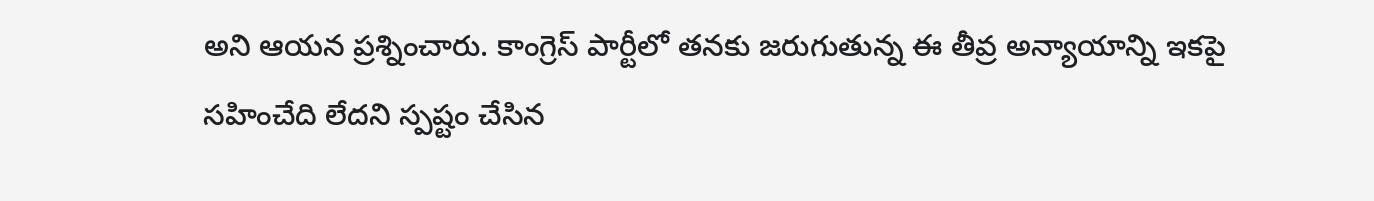అని ఆయన ప్రశ్నించారు. కాంగ్రెస్ పార్టీలో తనకు జరుగుతున్న ఈ తీవ్ర అన్యాయాన్ని ఇకపై సహించేది లేదని స్పష్టం చేసిన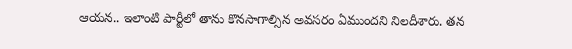ఆయన.. ఇలాంటి పార్టీలో తాను కొనసాగాల్సిన అవసరం ఏముందని నిలదీశారు. తన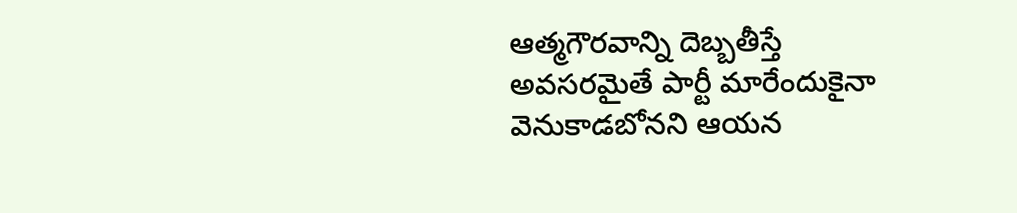ఆత్మగౌరవాన్ని దెబ్బతీస్తే అవసరమైతే పార్టీ మారేందుకైనా వెనుకాడబోనని ఆయన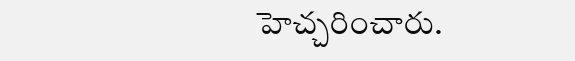హెచ్చరించారు.